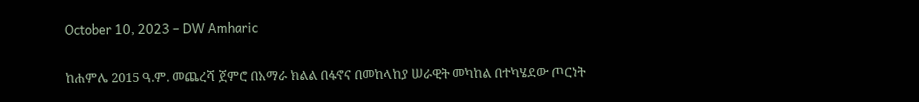October 10, 2023 – DW Amharic

ከሐምሌ 2015 ዓ.ም. መጨረሻ ጀምሮ በአማራ ክልል በፋኖና በመከላከያ ሠራዊት መካከል በተካሄደው ጦርነት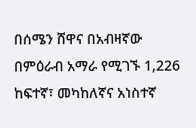በሰሜን ሸዋና በአብዛኛው በምዕራብ አማራ የሚገኙ 1,226 ከፍተኛ፣ መካከለኛና አነስተኛ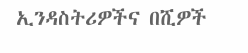ኢንዳስትሪዎችና በሺዎች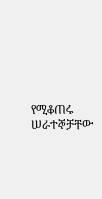የሚቆጠሩ ሠራተኞቻቸው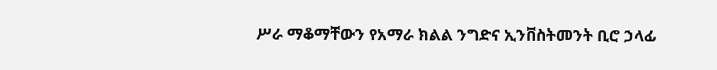ሥራ ማቆማቸውን የአማራ ክልል ንግድና ኢንቨስትመንት ቢሮ ኃላፊ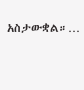አስታውቋል።…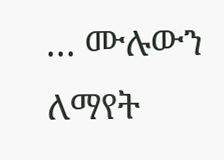… ሙሉውን ለማየት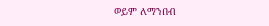ወይም ለማንበብ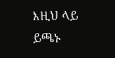እዚህ ላይ ይጫኑ